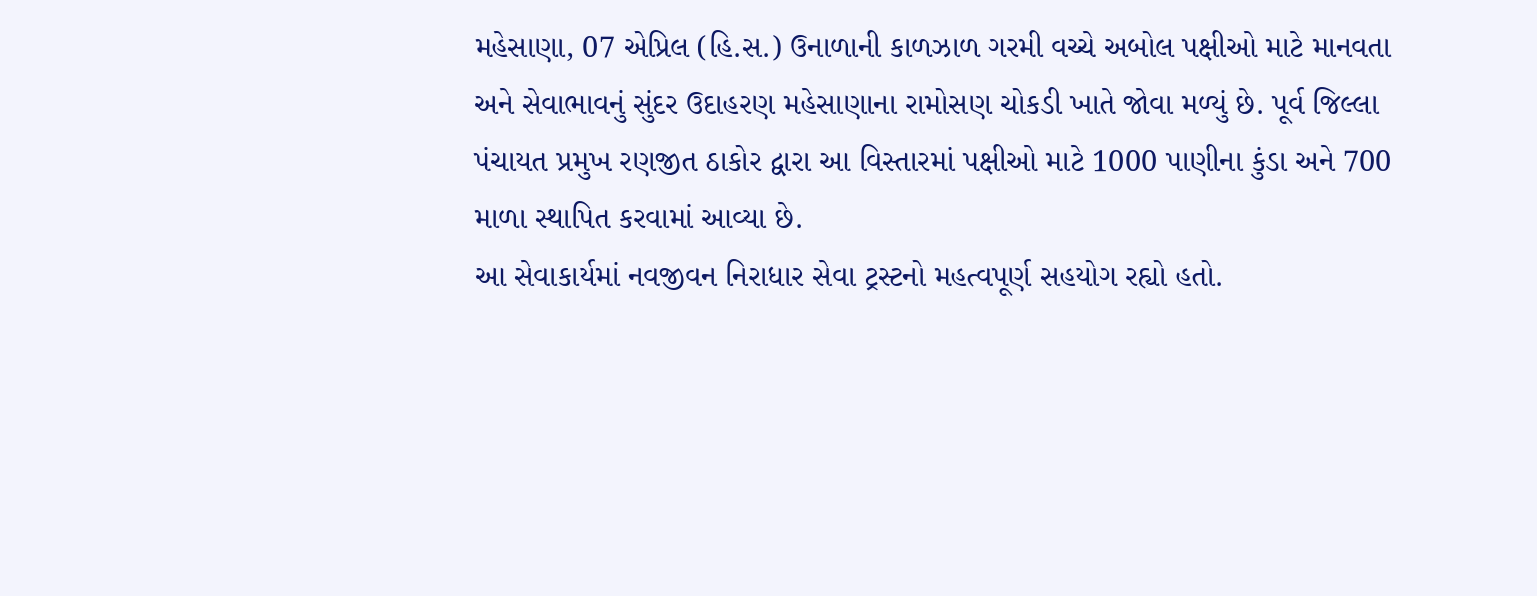મહેસાણા, 07 એપ્રિલ (હિ.સ.) ઉનાળાની કાળઝાળ ગરમી વચ્ચે અબોલ પક્ષીઓ માટે માનવતા અને સેવાભાવનું સુંદર ઉદાહરણ મહેસાણાના રામોસણ ચોકડી ખાતે જોવા મળ્યું છે. પૂર્વ જિલ્લા પંચાયત પ્રમુખ રણજીત ઠાકોર દ્વારા આ વિસ્તારમાં પક્ષીઓ માટે 1000 પાણીના કુંડા અને 700 માળા સ્થાપિત કરવામાં આવ્યા છે.
આ સેવાકાર્યમાં નવજીવન નિરાધાર સેવા ટ્રસ્ટનો મહત્વપૂર્ણ સહયોગ રહ્યો હતો.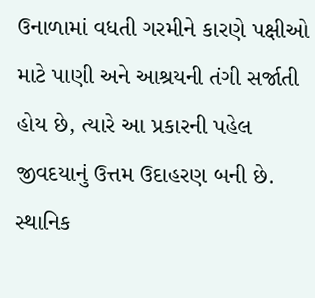ઉનાળામાં વધતી ગરમીને કારણે પક્ષીઓ માટે પાણી અને આશ્રયની તંગી સર્જાતી હોય છે, ત્યારે આ પ્રકારની પહેલ જીવદયાનું ઉત્તમ ઉદાહરણ બની છે.
સ્થાનિક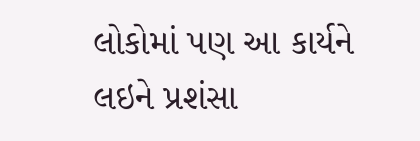લોકોમાં પણ આ કાર્યને લઇને પ્રશંસા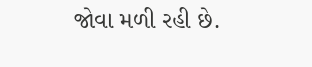જોવા મળી રહી છે.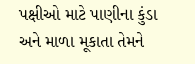પક્ષીઓ માટે પાણીના કુંડા અને માળા મૂકાતા તેમને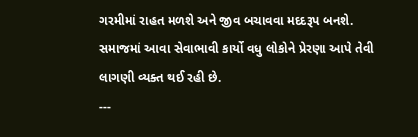ગરમીમાં રાહત મળશે અને જીવ બચાવવા મદદરૂપ બનશે. સમાજમાં આવા સેવાભાવી કાર્યો વધુ લોકોને પ્રેરણા આપે તેવી લાગણી વ્યક્ત થઈ રહી છે.
---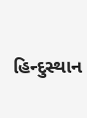હિન્દુસ્થાન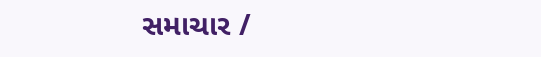સમાચાર /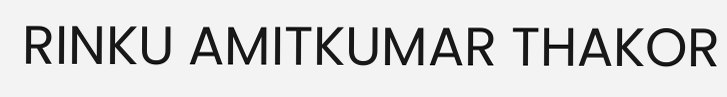RINKU AMITKUMAR THAKOR